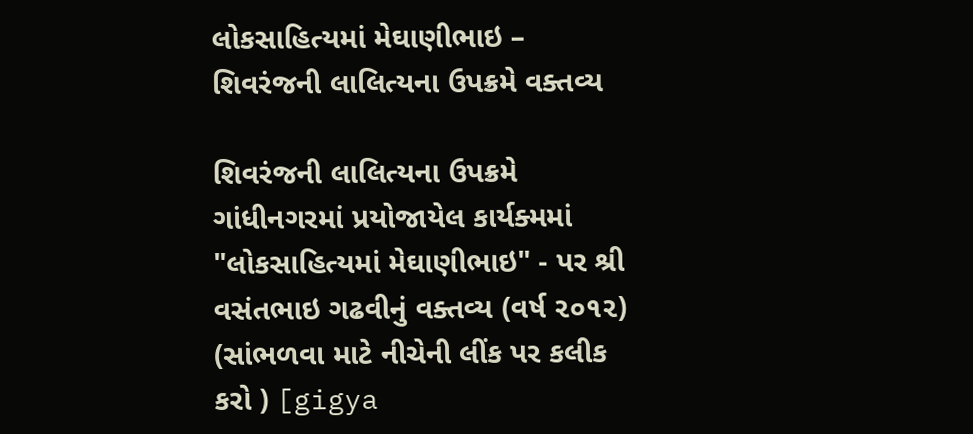લોકસાહિત્યમાં મેઘાણીભાઇ – શિવરંજની લાલિત્યના ઉપક્રમે વક્તવ્ય

શિવરંજની લાલિત્યના ઉપક્રમે ગાંધીનગરમાં પ્રયોજાયેલ કાર્યક્મમાં "લોકસાહિત્યમાં મેઘાણીભાઇ" - પર શ્રી વસંતભાઇ ગઢવીનું વક્તવ્ય (વર્ષ ૨૦૧૨) (સાંભળવા માટે નીચેની લીંક પર કલીક કરો ) [gigya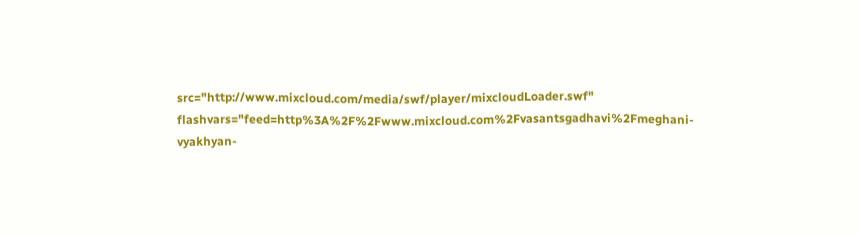src="http://www.mixcloud.com/media/swf/player/mixcloudLoader.swf" flashvars="feed=http%3A%2F%2Fwww.mixcloud.com%2Fvasantsgadhavi%2Fmeghani-vyakhyan-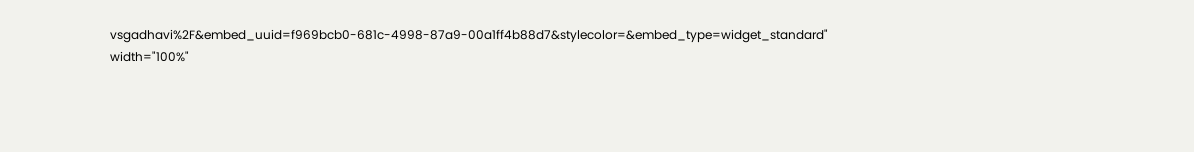vsgadhavi%2F&embed_uuid=f969bcb0-681c-4998-87a9-00a1ff4b88d7&stylecolor=&embed_type=widget_standard" width="100%"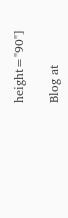height="90"]

Blog at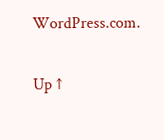WordPress.com.

Up ↑